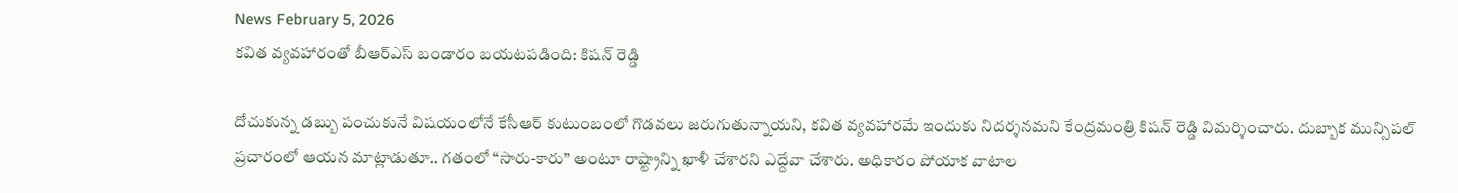News February 5, 2026
కవిత వ్యవహారంతో బీఆర్ఎస్ బండారం బయటపడింది: కిషన్ రెడ్డి

దోచుకున్న డబ్బు పంచుకునే విషయంలోనే కేసీఆర్ కుటుంబంలో గొడవలు జరుగుతున్నాయని, కవిత వ్యవహారమే ఇందుకు నిదర్శనమని కేంద్రమంత్రి కిషన్ రెడ్డి విమర్శించారు. దుబ్బాక మున్సిపల్ ప్రచారంలో ఆయన మాట్లాడుతూ.. గతంలో “సారు-కారు” అంటూ రాష్ట్రాన్ని ఖాళీ చేశారని ఎద్దేవా చేశారు. అధికారం పోయాక వాటాల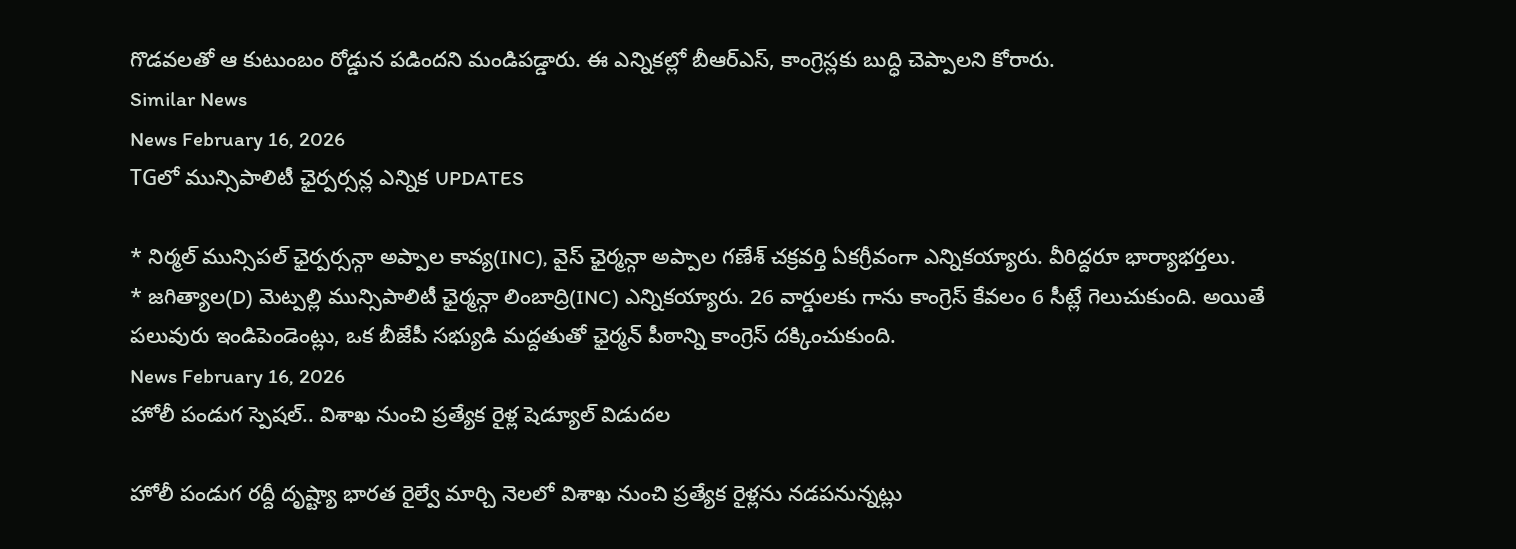గొడవలతో ఆ కుటుంబం రోడ్డున పడిందని మండిపడ్డారు. ఈ ఎన్నికల్లో బీఆర్ఎస్, కాంగ్రెస్లకు బుద్ధి చెప్పాలని కోరారు.
Similar News
News February 16, 2026
TGలో మున్సిపాలిటీ ఛైర్పర్సన్ల ఎన్నిక UPDATES

* నిర్మల్ మున్సిపల్ ఛైర్పర్సన్గా అప్పాల కావ్య(INC), వైస్ ఛైర్మన్గా అప్పాల గణేశ్ చక్రవర్తి ఏకగ్రీవంగా ఎన్నికయ్యారు. వీరిద్దరూ భార్యాభర్తలు.
* జగిత్యాల(D) మెట్పల్లి మున్సిపాలిటీ ఛైర్మన్గా లింబాద్రి(INC) ఎన్నికయ్యారు. 26 వార్డులకు గాను కాంగ్రెస్ కేవలం 6 సీట్లే గెలుచుకుంది. అయితే పలువురు ఇండిపెండెంట్లు, ఒక బీజేపీ సభ్యుడి మద్దతుతో ఛైర్మన్ పీఠాన్ని కాంగ్రెస్ దక్కించుకుంది.
News February 16, 2026
హోలీ పండుగ స్పెషల్.. విశాఖ నుంచి ప్రత్యేక రైళ్ల షెడ్యూల్ విడుదల

హోలీ పండుగ రద్దీ దృష్ట్యా భారత రైల్వే మార్చి నెలలో విశాఖ నుంచి ప్రత్యేక రైళ్లను నడపనున్నట్లు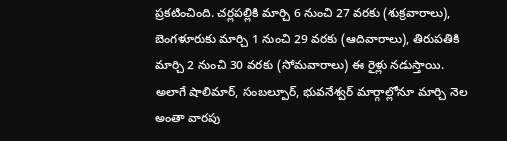ప్రకటించింది. చర్లపల్లికి మార్చి 6 నుంచి 27 వరకు (శుక్రవారాలు), బెంగళూరుకు మార్చి 1 నుంచి 29 వరకు (ఆదివారాలు), తిరుపతికి మార్చి 2 నుంచి 30 వరకు (సోమవారాలు) ఈ రైళ్లు నడుస్తాయి. అలాగే షాలిమార్, సంబల్పూర్, భువనేశ్వర్ మార్గాల్లోనూ మార్చి నెల అంతా వారపు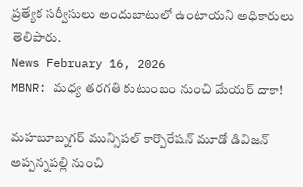ప్రత్యేక సర్వీసులు అందుబాటులో ఉంటాయని అధికారులు తెలిపారు.
News February 16, 2026
MBNR: మధ్య తరగతి కుటుంబం నుంచి మేయర్ దాకా!

మహబూబ్నగర్ మున్సిపల్ కార్పొరేషన్ మూడో డివిజన్ అప్పన్నపల్లి నుంచి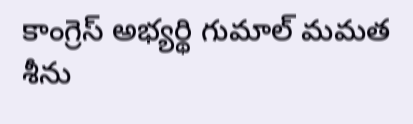కాంగ్రెస్ అభ్యర్థి గుమాల్ మమత శీను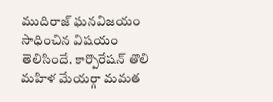ముదిరాజ్ ఘనవిజయం సాధించిన విషయం తెలిసిందే. కార్పొరేషన్ తొలి మహిళ మేయర్గా మమత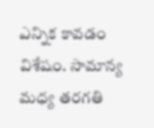ఎన్నిక కావడం విశేషం. సామాన్య మధ్య తరగతి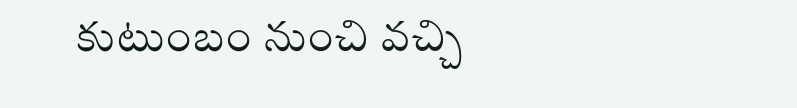కుటుంబం నుంచి వచ్చి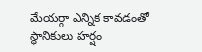మేయర్గా ఎన్నిక కావడంతో స్థానికులు హర్షం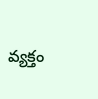వ్యక్తం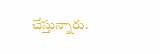చేస్తున్నారు.